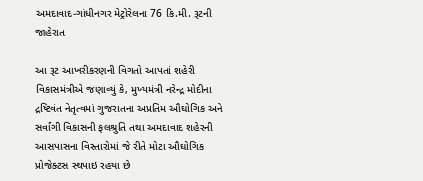અમદાવાદ-ગાંધીનગર મેટ્રોરેલના 76 કિ.મી. રૂટની જાહેરાત

આ રૂટ આખરીકરણની વિગતો આપતાં શહેરી વિકાસમંત્રીએ જણાવ્યું કે, મુખ્યમંત્રી નરેન્દ્ર મોદીના દ્રષ્ટિવંત નેતૃત્વમાં ગુજરાતના અપ્રતિમ ઔઘોગિક અને સર્વાંગી વિકાસની ફલશ્રુતિ તથા અમદાવાદ શહેરની આસપાસના વિસ્તારોમાં જે રીતે મોટા ઔઘોગિક પ્રોજેક્ટસ સ્થપાઇ રહયા છે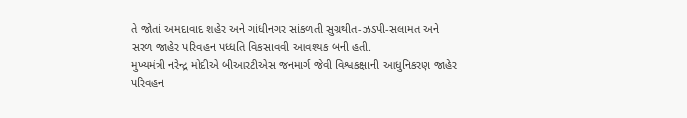તે જોતાં અમદાવાદ શહેર અને ગાંધીનગર સાંકળતી સુગ્રથીત-ઝડપી-સલામત અને સરળ જાહેર પરિવહન પધ્ધતિ વિકસાવવી આવશ્યક બની હતી.
મુખ્યમંત્રી નરેન્દ્ર મોદીએ બીઆરટીએસ જનમાર્ગ જેવી વિશ્વકક્ષાની આધુનિકરણ જાહેર પરિવહન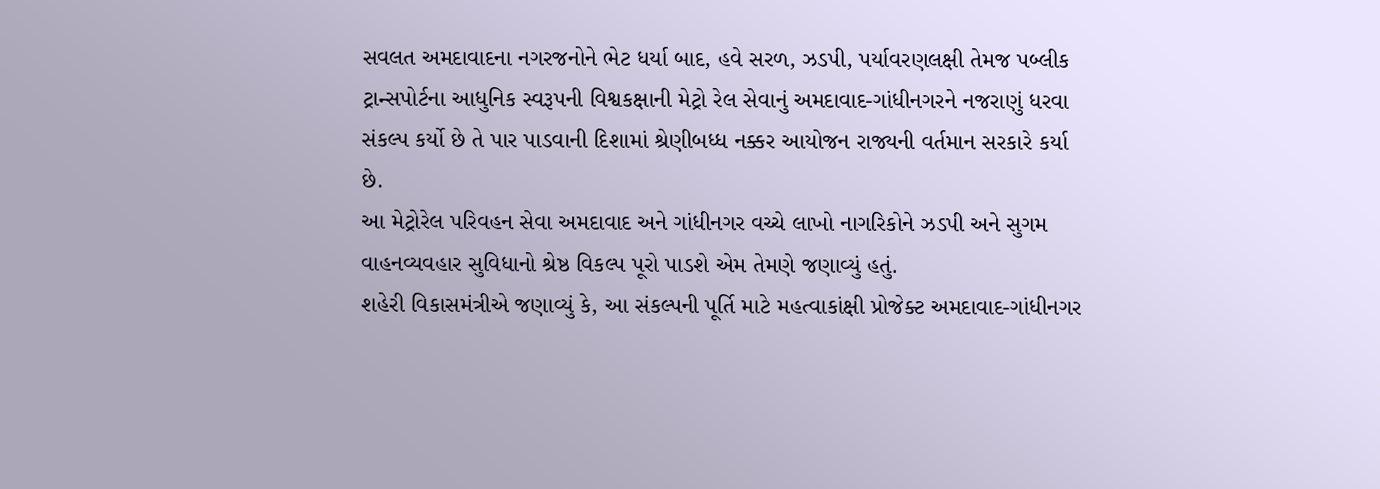સવલત અમદાવાદના નગરજનોને ભેટ ધર્યા બાદ, હવે સરળ, ઝડપી, પર્યાવરણલક્ષી તેમજ પબ્લીક ટ્રાન્સપોર્ટના આધુનિક સ્વરૂપની વિશ્વકક્ષાની મેટ્રો રેલ સેવાનું અમદાવાદ-ગાંધીનગરને નજરાણું ધરવા સંકલ્પ કર્યો છે તે પાર પાડવાની દિશામાં શ્રેણીબધ્ધ નક્કર આયોજન રાજ્યની વર્તમાન સરકારે કર્યા છે.
આ મેટ્રોરેલ પરિવહન સેવા અમદાવાદ અને ગાંધીનગર વચ્ચે લાખો નાગરિકોને ઝડપી અને સુગમ વાહનવ્યવહાર સુવિધાનો શ્રેષ્ઠ વિકલ્પ પૂરો પાડશે એમ તેમણે જણાવ્યું હતું.
શહેરી વિકાસમંત્રીએ જણાવ્યું કે, આ સંકલ્પની પૂર્તિ માટે મહત્વાકાંક્ષી પ્રોજેક્ટ અમદાવાદ-ગાંધીનગર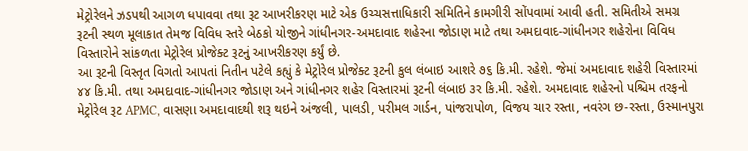મેટ્રોરેલને ઝડપથી આગળ ધપાવવા તથા રૂટ આખરીકરણ માટે એક ઉચ્ચસત્તાધિકારી સમિતિને કામગીરી સોંપવામાં આવી હતી. સમિતીએ સમગ્ર રૂટની સ્થળ મૂલાકાત તેમજ વિવિધ સ્તરે બેઠકો યોજીને ગાંધીનગર-અમદાવાદ શહેરના જોડાણ માટે તથા અમદાવાદ-ગાંધીનગર શહેરોના વિવિધ વિસ્તારોને સાંકળતા મેટ્રોરેલ પ્રોજેક્ટ રૂટનું આખરીકરણ કર્યું છે.
આ રૂટની વિસ્તૃત વિગતો આપતાં નિતીન પટેલે કહ્યું કે મેટ્રોરેલ પ્રોજેક્ટ રૂટની કુલ લંબાઇ આશરે ૭૬ કિ.મી. રહેશે. જેમાં અમદાવાદ શહેરી વિસ્તારમાં ૪૪ કિ.મી. તથા અમદાવાદ-ગાંધીનગર જોડાણ અને ગાંધીનગર શહેર વિસ્તારમાં રૂટની લંબાઇ ૩ર કિ.મી. રહેશે. અમદાવાદ શહેરનો પશ્ચિમ તરફનો મેટ્રોરેલ રૂટ APMC, વાસણા અમદાવાદથી શરૂ થઇને અંજલી, પાલડી, પરીમલ ગાર્ડન, પાંજરાપોળ, વિજય ચાર રસ્તા, નવરંગ છ-રસ્તા, ઉસ્માનપુરા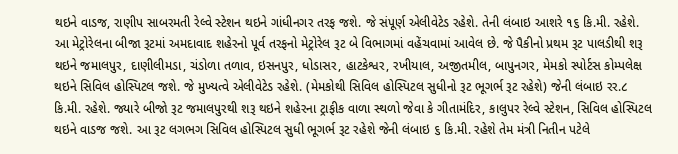થઇને વાડજ, રાણીપ સાબરમતી રેલ્વે સ્ટેશન થઇને ગાંધીનગર તરફ જશે. જે સંપૂર્ણ એલીવેટેડ રહેશે. તેની લંબાઇ આશરે ૧૬ કિ.મી. રહેશે.
આ મેટ્રોરેલના બીજા રૂટમાં અમદાવાદ શહેરનો પૂર્વ તરફનો મેટ્રોરેલ રૂટ બે વિભાગમાં વહેંચવામાં આવેલ છે. જે પૈકીનો પ્રથમ રૂટ પાલડીથી શરૂ થઇને જમાલપુર, દાણીલીમડા, ચંડોળા તળાવ, ઇસનપુર, ધોડાસર, હાટકેશ્વર, રખીયાલ, અજીતમીલ, બાપુનગર, મેમકો સ્પોર્ટસ કોમ્પલેક્ષ થઇને સિવિલ હોસ્પિટલ જશે. જે મુખ્યત્વે એલીવેટેડ રહેશે. (મેમકોથી સિવિલ હોસ્પિટલ સુધીનો રૂટ ભૂગર્ભ રૂટ રહેશે) જેની લંબાઇ રર.૮ કિ.મી. રહેશે. જ્યારે બીજો રૂટ જમાલપુરથી શરૂ થઇને શહેરના ટ્રાફીક વાળા સ્થળો જેવા કે ગીતામંદિર, કાલુપર રેલ્વે સ્ટેશન, સિવિલ હોસ્પિટલ થઇને વાડજ જશે. આ રૂટ લગભગ સિવિલ હોસ્પિટલ સુધી ભૂગર્ભ રૂટ રહેશે જેની લંબાઇ ૬ કિ.મી. રહેશે તેમ મંત્રી નિતીન પટેલે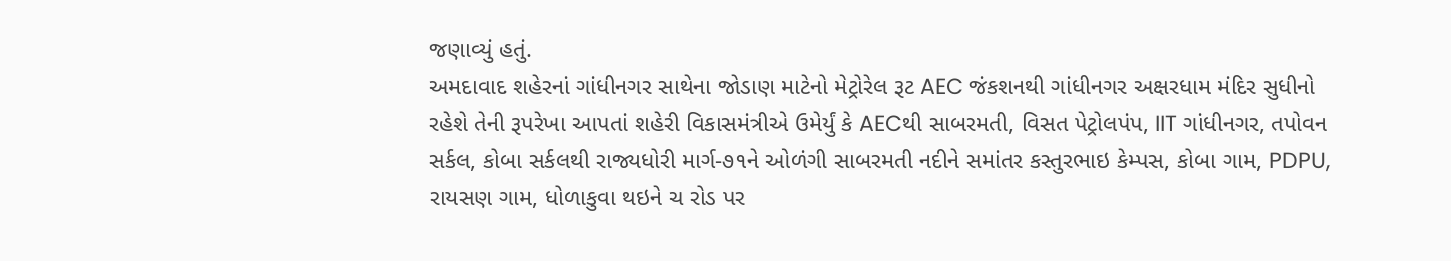જણાવ્યું હતું.
અમદાવાદ શહેરનાં ગાંધીનગર સાથેના જોડાણ માટેનો મેટ્રોરેલ રૂટ AEC જંકશનથી ગાંધીનગર અક્ષરધામ મંદિર સુધીનો રહેશે તેની રૂપરેખા આપતાં શહેરી વિકાસમંત્રીએ ઉમેર્યું કે AECથી સાબરમતી, વિસત પેટ્રોલપંપ, IIT ગાંધીનગર, તપોવન સર્કલ, કોબા સર્કલથી રાજ્યધોરી માર્ગ-૭૧ને ઓળંગી સાબરમતી નદીને સમાંતર કસ્તુરભાઇ કેમ્પસ, કોબા ગામ, PDPU, રાયસણ ગામ, ધોળાકુવા થઇને ચ રોડ પર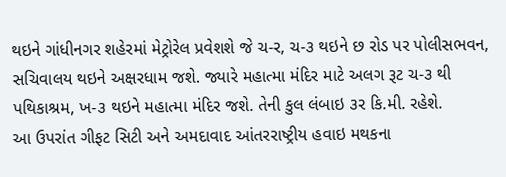થઇને ગાંધીનગર શહેરમાં મેટ્રોરેલ પ્રવેશશે જે ચ-ર, ચ-૩ થઇને છ રોડ પર પોલીસભવન, સચિવાલય થઇને અક્ષરધામ જશે. જ્યારે મહાત્મા મંદિર માટે અલગ રૂટ ચ-૩ થી પથિકાશ્રમ, ખ-૩ થઇને મહાત્મા મંદિર જશે. તેની કુલ લંબાઇ ૩ર કિ.મી. રહેશે.
આ ઉપરાંત ગીફટ સિટી અને અમદાવાદ આંતરરાષ્ટ્રીય હવાઇ મથકના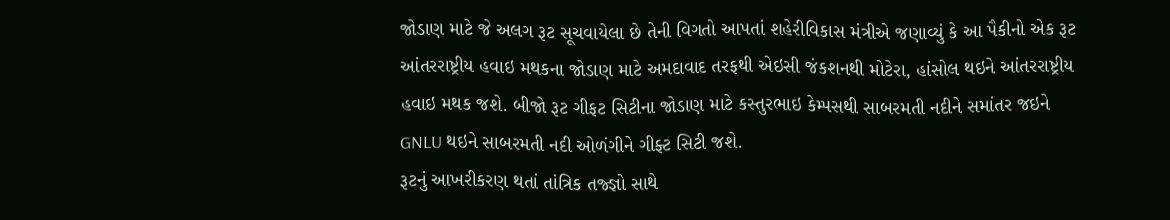જોડાણ માટે જે અલગ રૂટ સૂચવાયેલા છે તેની વિગતો આપતાં શહેરીવિકાસ મંત્રીએ જણાવ્યું કે આ પૈકીનો એક રૂટ આંતરરાષ્ટ્રીય હવાઇ મથકના જોડાણ માટે અમદાવાદ તરફથી એઇસી જંકશનથી મોટેરા, હાંસોલ થઇને આંતરરાષ્ટ્રીય હવાઇ મથક જશે. બીજો રૂટ ગીફટ સિટીના જોડાણ માટે કસ્તુરભાઇ કેમ્પસથી સાબરમતી નદીને સમાંતર જઇને GNLU થઇને સાબરમતી નદી ઓળંગીને ગીફ્ટ સિટી જશે.
રૂટનું આખરીકરણ થતાં તાંત્રિક તજ્જ્ઞો સાથે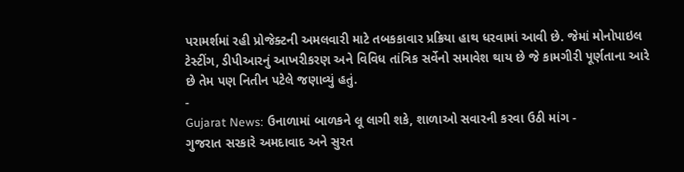પરામર્શમાં રહી પ્રોજેક્ટની અમલવારી માટે તબકકાવાર પ્રક્રિયા હાથ ધરવામાં આવી છે. જેમાં મોનોપાઇલ ટેસ્ટીંગ, ડીપીઆરનું આખરીકરણ અને વિવિધ તાંત્રિક સર્વેનો સમાવેશ થાય છે જે કામગીરી પૂર્ણતાના આરે છે તેમ પણ નિતીન પટેલે જણાવ્યું હતું.
-
Gujarat News: ઉનાળામાં બાળકને લૂ લાગી શકે, શાળાઓ સવારની કરવા ઉઠી માંગ -
ગુજરાત સરકારે અમદાવાદ અને સુરત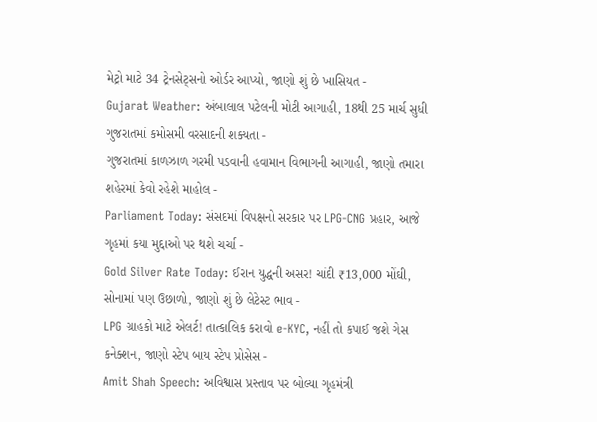મેટ્રો માટે 34 ટ્રેનસેટ્સનો ઓર્ડર આપ્યો, જાણો શું છે ખાસિયત -
Gujarat Weather: અંબાલાલ પટેલની મોટી આગાહી, 18થી 25 માર્ચ સુધી ગુજરાતમાં કમોસમી વરસાદની શક્યતા -
ગુજરાતમાં કાળઝાળ ગરમી પડવાની હવામાન વિભાગની આગાહી, જાણો તમારા શહેરમાં કેવો રહેશે માહોલ -
Parliament Today: સંસદમાં વિપક્ષનો સરકાર પર LPG-CNG પ્રહાર, આજે ગૃહમાં કયા મુદ્દાઓ પર થશે ચર્ચા -
Gold Silver Rate Today: ઈરાન યુદ્ધની અસર! ચાંદી ₹13,000 મોંઘી, સોનામાં પણ ઉછાળો, જાણો શું છે લેટેસ્ટ ભાવ -
LPG ગ્રાહકો માટે એલર્ટ! તાત્કાલિક કરાવો e-KYC, નહીં તો કપાઈ જશે ગેસ કનેક્શન, જાણો સ્ટેપ બાય સ્ટેપ પ્રોસેસ -
Amit Shah Speech: અવિશ્વાસ પ્રસ્તાવ પર બોલ્યા ગૃહમંત્રી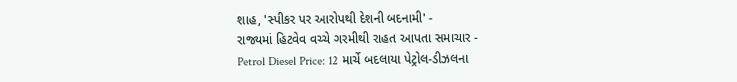શાહ, 'સ્પીકર પર આરોપથી દેશની બદનામી' -
રાજ્યમાં હિટવેવ વચ્ચે ગરમીથી રાહત આપતા સમાચાર -
Petrol Diesel Price: 12 માર્ચે બદલાયા પેટ્રોલ-ડીઝલના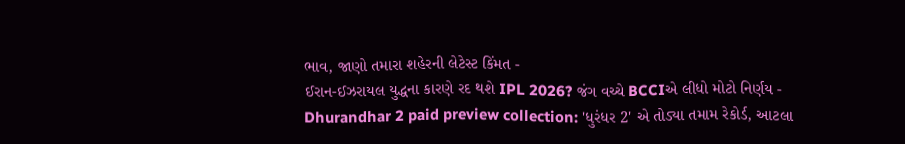ભાવ, જાણો તમારા શહેરની લેટેસ્ટ કિંમત -
ઈરાન-ઈઝરાયલ યુદ્ધના કારણે રદ થશે IPL 2026? જંગ વચ્ચે BCCIએ લીધો મોટો નિર્ણય -
Dhurandhar 2 paid preview collection: 'ધુરંધર 2' એ તોડ્યા તમામ રેકોર્ડ, આટલા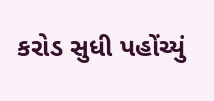કરોડ સુધી પહોંચ્યું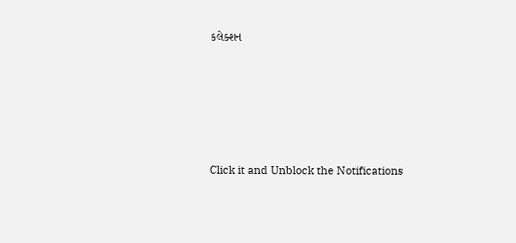કલેક્શન










Click it and Unblock the Notifications